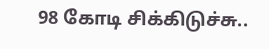98 கோடி சிக்கிடுச்சு..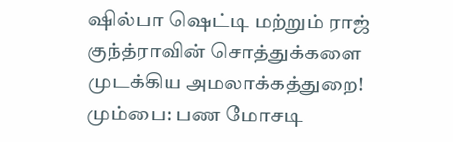ஷில்பா ஷெட்டி மற்றும் ராஜ் குந்த்ராவின் சொத்துக்களை முடக்கிய அமலாக்கத்துறை!
மும்பை: பண மோசடி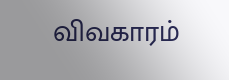விவகாரம்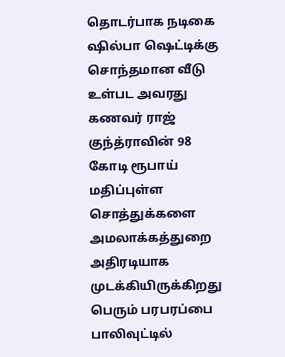தொடர்பாக நடிகை ஷில்பா ஷெட்டிக்கு சொந்தமான வீடு உள்பட அவரது கணவர் ராஜ் குந்த்ராவின் 98 கோடி ரூபாய் மதிப்புள்ள சொத்துக்களை அமலாக்கத்துறை அதிரடியாக முடக்கியிருக்கிறது பெரும் பரபரப்பை பாலிவுட்டில்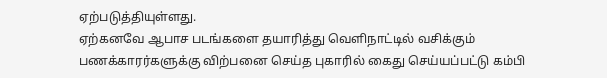ஏற்படுத்தியுள்ளது.
ஏற்கனவே ஆபாச படங்களை தயாரித்து வெளிநாட்டில் வசிக்கும் பணக்காரர்களுக்கு விற்பனை செய்த புகாரில் கைது செய்யப்பட்டு கம்பி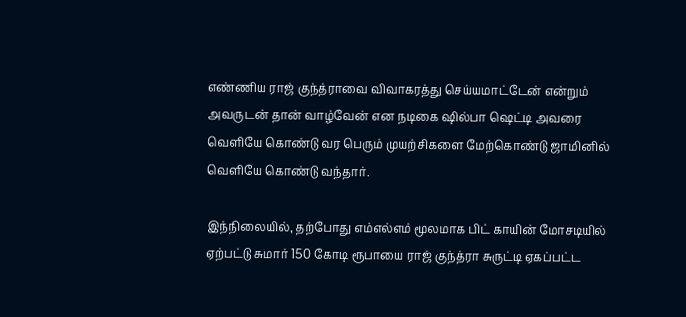எண்ணிய ராஜ் குந்த்ராவை விவாகரத்து செய்யமாட்டேன் என்றும் அவருடன் தான் வாழ்வேன் என நடிகை ஷில்பா ஷெட்டி அவரை வெளியே கொண்டு வர பெரும் முயற்சிகளை மேற்கொண்டு ஜாமினில் வெளியே கொண்டு வந்தார்.

இந்நிலையில், தற்போது எம்எல்எம் மூலமாக பிட் காயின் மோசடியில் ஏற்பட்டு சுமார் 150 கோடி ரூபாயை ராஜ் குந்த்ரா சுருட்டி ஏகப்பட்ட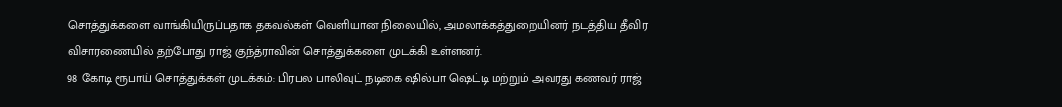சொத்துக்களை வாங்கியிருப்பதாக தகவல்கள் வெளியான நிலையில், அமலாக்கத்துறையினர் நடத்திய தீவிர விசாரணையில் தற்போது ராஜ் குந்த்ராவின் சொத்துக்களை முடக்கி உள்ளனர்.
98 கோடி ரூபாய் சொத்துக்கள் முடக்கம்: பிரபல பாலிவுட் நடிகை ஷில்பா ஷெட்டி மற்றும் அவரது கணவர் ராஜ்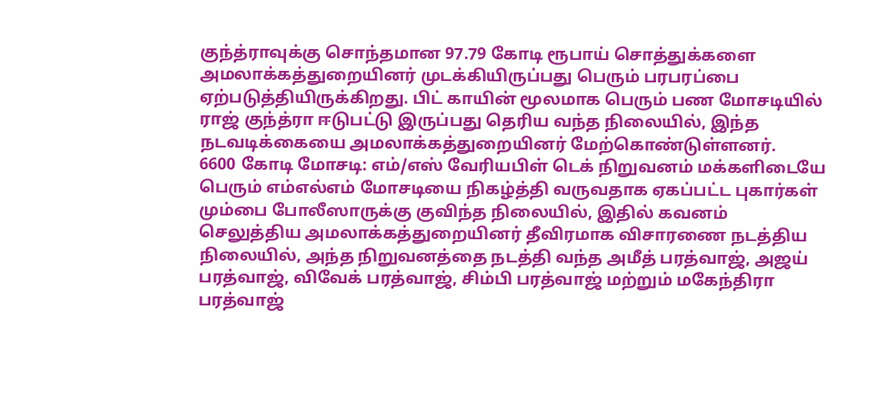குந்த்ராவுக்கு சொந்தமான 97.79 கோடி ரூபாய் சொத்துக்களை அமலாக்கத்துறையினர் முடக்கியிருப்பது பெரும் பரபரப்பை ஏற்படுத்தியிருக்கிறது. பிட் காயின் மூலமாக பெரும் பண மோசடியில் ராஜ் குந்த்ரா ஈடுபட்டு இருப்பது தெரிய வந்த நிலையில், இந்த நடவடிக்கையை அமலாக்கத்துறையினர் மேற்கொண்டுள்ளனர்.
6600 கோடி மோசடி: எம்/எஸ் வேரியபிள் டெக் நிறுவனம் மக்களிடையே பெரும் எம்எல்எம் மோசடியை நிகழ்த்தி வருவதாக ஏகப்பட்ட புகார்கள் மும்பை போலீஸாருக்கு குவிந்த நிலையில், இதில் கவனம் செலுத்திய அமலாக்கத்துறையினர் தீவிரமாக விசாரணை நடத்திய நிலையில், அந்த நிறுவனத்தை நடத்தி வந்த அமீத் பரத்வாஜ், அஜய் பரத்வாஜ், விவேக் பரத்வாஜ், சிம்பி பரத்வாஜ் மற்றும் மகேந்திரா பரத்வாஜ்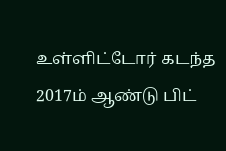உள்ளிட்டோர் கடந்த 2017ம் ஆண்டு பிட்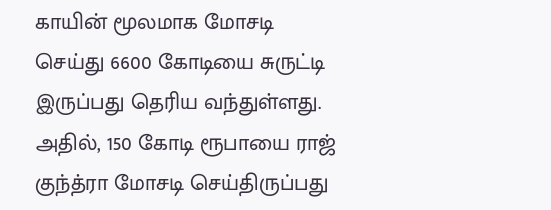காயின் மூலமாக மோசடி செய்து 6600 கோடியை சுருட்டி இருப்பது தெரிய வந்துள்ளது. அதில், 150 கோடி ரூபாயை ராஜ் குந்த்ரா மோசடி செய்திருப்பது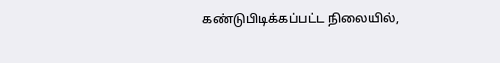கண்டுபிடிக்கப்பட்ட நிலையில்,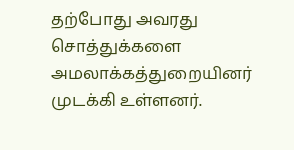தற்போது அவரது சொத்துக்களை அமலாக்கத்துறையினர் முடக்கி உள்ளனர்.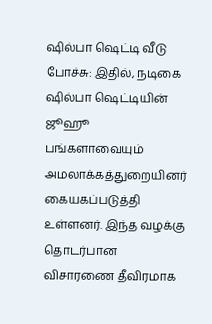ஷில்பா ஷெட்டி வீடு போச்சு: இதில், நடிகை ஷில்பா ஷெட்டியின் ஜூஹூ பங்களாவையும் அமலாக்கத்துறையினர் கையகப்படுத்தி உள்ளனர். இந்த வழக்கு தொடர்பான விசாரணை தீவிரமாக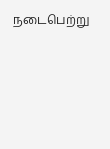நடைபெற்று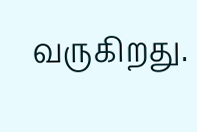வருகிறது.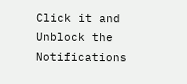Click it and Unblock the Notifications